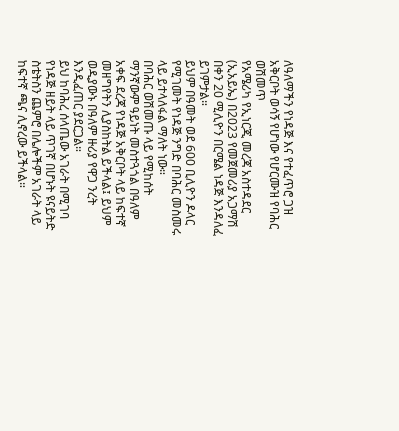ለዓለማችን የነዳጅ እና የተፈጥሮ ጋዝ አቅርቦት ወሳኝ የሆነው የሆርሙዝ የባሕር ወሽመጥ
የአሜሪካ የኢነርጂ መረጃ አስተዳደር (ኢአይኤ) በ2023 የመጀመሪያ አጋማሽ በቀን 20 ሚሊዮን በርሜል ነዳጅ እንዳለፈ ይገምታል።
ይህም በዓመት ወደ 600 ቢሊዮን ዶላር የሚገመት የነዳጅ ንግድ በባሕር መስመሩ ላይ ይተላለፋል ማለት ነው።
በባሕር ወሽመጡ ላይ የሚከሰት ማንኛውም ዓይነት መስተጓጎል በዓለም አቀፍ ደረጃ የነዳጅ አቅርቦት ላይ ከፍተኛ መዘግየትን ሊያስከትል ይችላል፤ ይህም ወዲያውኑ በዓለም ዙሪያ የዋጋ ንረት እንዲፈጠር ያደርጋል።
ይህ ከባሕረ ሰላጤው አገራት በሚገባ የነዳጅ ዘይት ላይ ጥገኛ በሆኑት ዩናይትድ ስቴትስን ጨምሮ በሌሎችም አገራት ላይ ከፍተኛ ጫና ሊኖረው ይችላል።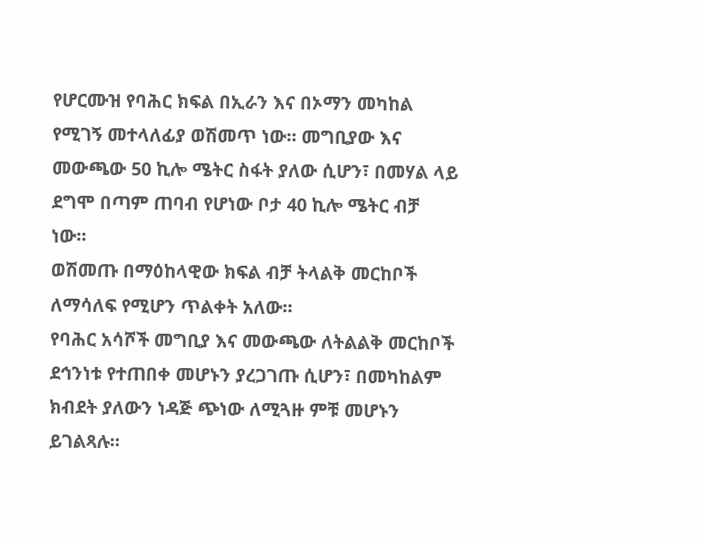የሆርሙዝ የባሕር ክፍል በኢራን እና በኦማን መካከል የሚገኝ መተላለፊያ ወሽመጥ ነው። መግቢያው እና መውጫው 50 ኪሎ ሜትር ስፋት ያለው ሲሆን፣ በመሃል ላይ ደግሞ በጣም ጠባብ የሆነው ቦታ 40 ኪሎ ሜትር ብቻ ነው።
ወሽመጡ በማዕከላዊው ክፍል ብቻ ትላልቅ መርከቦች ለማሳለፍ የሚሆን ጥልቀት አለው።
የባሕር አሳሾች መግቢያ እና መውጫው ለትልልቅ መርከቦች ደኅንነቱ የተጠበቀ መሆኑን ያረጋገጡ ሲሆን፣ በመካከልም ክብደት ያለውን ነዳጅ ጭነው ለሚጓዙ ምቹ መሆኑን ይገልጻሉ።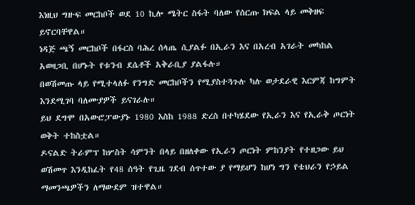እነዚህ ግዙፍ መርከቦች ወደ 10 ኪሎ ሜትር ስፋት ባለው የሰርጡ ክፍል ላይ መቅዘፍ ይኖርባቸዋል።
ነዳጅ ጫኝ መርከቦች በፋርስ ባሕረ ሰላጤ ሲያልፉ በኢራን እና በአረብ አገራት መካከል አወዛጋቢ በሆኑት የቱንብ ደሴቶች አቅራቢያ ያልፋሉ።
በወሽመጡ ላይ የሚተላለፉ የንግድ መርከቦችን የሚያስተጓጉሉ ካሉ ወታደራዊ እርምጃ ከግምት እንደሚገባ ባለሙያዎች ይናገራሉ።
ይህ ደግሞ በአውሮፓውያኑ 1980 እስከ 1988 ድረስ በተካሄደው የኢራን እና የኢራቅ ጦርነት ወቅት ተከስቷል።
ዶናልድ ትራምፕ ከሦስት ሳምንት በላይ በዘለቀው የኢራን ጦርነት ምከንያት የተዘጋው ይህ ወሽመጥ እንዲከፈት የ48 ሰዓት የጊዜ ገደብ ሰጥተው ያ የማይሆን ከሆነ ግን የቴህራን የኃይል ማመንጫዎችን ለማውደም ዝተዋል።